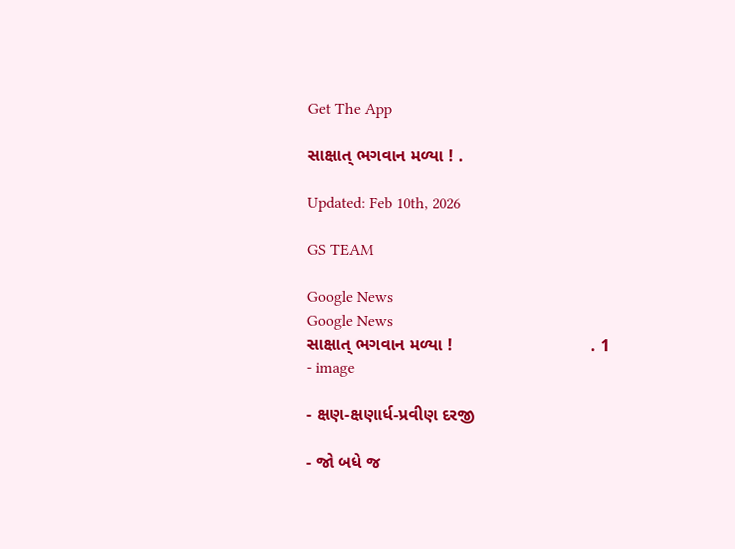Get The App

સાક્ષાત્ ભગવાન મળ્યા ! .

Updated: Feb 10th, 2026

GS TEAM

Google News
Google News
સાક્ષાત્ ભગવાન મળ્યા !                             . 1 - image

- ક્ષણ-ક્ષણાર્ધ-પ્રવીણ દરજી

- જો બધે જ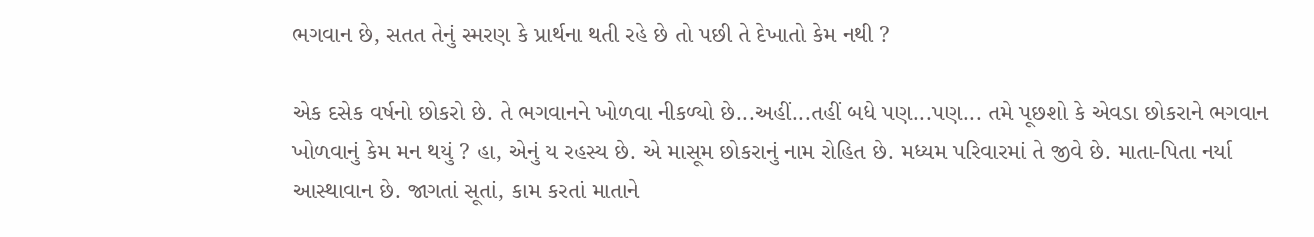ભગવાન છે, સતત તેનું સ્મરણ કે પ્રાર્થના થતી રહે છે તો પછી તે દેખાતો કેમ નથી ?

એક દસેક વર્ષનો છોકરો છે. તે ભગવાનને ખોળવા નીકળ્યો છે...અહીં...તહીં બધે પણ...પણ... તમે પૂછશો કે એવડા છોકરાને ભગવાન ખોળવાનું કેમ મન થયું ? હા, એનું ય રહસ્ય છે. એ માસૂમ છોકરાનું નામ રોહિત છે. મધ્યમ પરિવારમાં તે જીવે છે. માતા-પિતા નર્યા આસ્થાવાન છે. જાગતાં સૂતાં, કામ કરતાં માતાને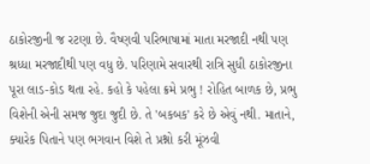ઠાકોરજીની જ રટણા છે. વૈષ્ણવી પરિભાષામાં માતા મરજાદી નથી પણ શ્રધ્ધા મરજાદીથી પણ વધુ છે. પરિણામે સવારથી રાત્રિ સુધી ઠાકોરજીના પૂરા લાડ-કોડ થતા રહે. કહો કે પહેલા ક્રમે પ્રભુ ! રોહિત બાળક છે, પ્રભુ વિશેની એની સમજ જુદા જુદી છે. તે 'બકબક' કરે છે એવું નથી. માતાને, ક્યારેક પિતાને પણ ભગવાન વિશે તે પ્રશ્નો કરી મૂંઝવી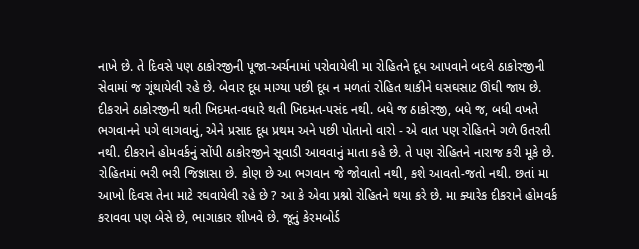નાખે છે. તે દિવસે પણ ઠાકોરજીની પૂજા-અર્ચનામાં પરોવાયેલી મા રોહિતને દૂધ આપવાને બદલે ઠાકોરજીની સેવામાં જ ગૂંથાયેલી રહે છે. બેવાર દૂધ માગ્યા પછી દૂધ ન મળતાં રોહિત થાકીને ઘસઘસાટ ઊંઘી જાય છે. દીકરાને ઠાકોરજીની થતી ખિદમત-વધારે થતી ખિદમત-પસંદ નથી. બધે જ ઠાકોરજી, બધે જ, બધી વખતે ભગવાનને પગે લાગવાનું, એને પ્રસાદ દૂધ પ્રથમ અને પછી પોતાનો વારો - એ વાત પણ રોહિતને ગળે ઉતરતી નથી. દીકરાને હોમવર્કનું સોંપી ઠાકોરજીને સૂવાડી આવવાનું માતા કહે છે. તે પણ રોહિતને નારાજ કરી મૂકે છે. રોહિતમાં ભરી ભરી જિજ્ઞાસા છે. કોણ છે આ ભગવાન જે જોવાતો નથી, કશે આવતો-જતો નથી. છતાં મા આખો દિવસ તેના માટે રઘવાયેલી રહે છે ? આ કે એવા પ્રશ્નો રોહિતને થયા કરે છે. મા ક્યારેક દીકરાને હોમવર્ક કરાવવા પણ બેસે છે, ભાગાકાર શીખવે છે. જૂનું કેરમબોર્ડ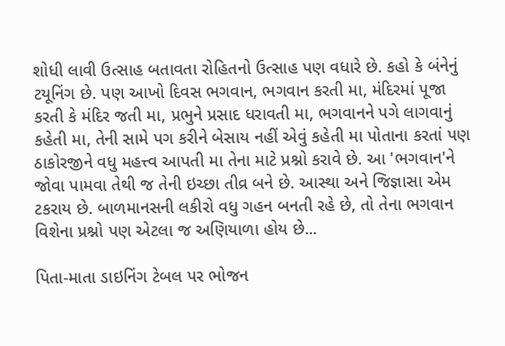શોધી લાવી ઉત્સાહ બતાવતા રોહિતનો ઉત્સાહ પણ વધારે છે. કહો કે બંનેનું ટયૂનિંગ છે. પણ આખો દિવસ ભગવાન, ભગવાન કરતી મા, મંદિરમાં પૂજા કરતી કે મંદિર જતી મા, પ્રભુને પ્રસાદ ધરાવતી મા, ભગવાનને પગે લાગવાનું કહેતી મા, તેની સામે પગ કરીને બેસાય નહીં એવું કહેતી મા પોતાના કરતાં પણ ઠાકોરજીને વધુ મહત્ત્વ આપતી મા તેના માટે પ્રશ્નો કરાવે છે. આ 'ભગવાન'ને જોવા પામવા તેથી જ તેની ઇચ્છા તીવ્ર બને છે. આસ્થા અને જિજ્ઞાસા એમ ટકરાય છે. બાળમાનસની લકીરો વધુ ગહન બનતી રહે છે, તો તેના ભગવાન વિશેના પ્રશ્નો પણ એટલા જ અણિયાળા હોય છે...

પિતા-માતા ડાઇનિંગ ટેબલ પર ભોજન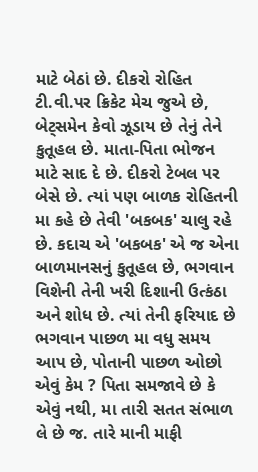માટે બેઠાં છે. દીકરો રોહિત ટી.વી.પર ક્રિકેટ મેચ જુએ છે, બેટ્સમેન કેવો ઝૂડાય છે તેનું તેને કુતૂહલ છે. માતા-પિતા ભોજન માટે સાદ દે છે. દીકરો ટેબલ પર બેસે છે. ત્યાં પણ બાળક રોહિતની મા કહે છે તેવી 'બકબક' ચાલુ રહે છે. કદાચ એ 'બકબક' એ જ એના બાળમાનસનું કુતૂહલ છે, ભગવાન વિશેની તેની ખરી દિશાની ઉત્કંઠા અને શોધ છે. ત્યાં તેની ફરિયાદ છે ભગવાન પાછળ મા વધુ સમય આપ છે, પોતાની પાછળ ઓછો એવું કેમ ? પિતા સમજાવે છે કે એવું નથી, મા તારી સતત સંભાળ લે છે જ. તારે માની માફી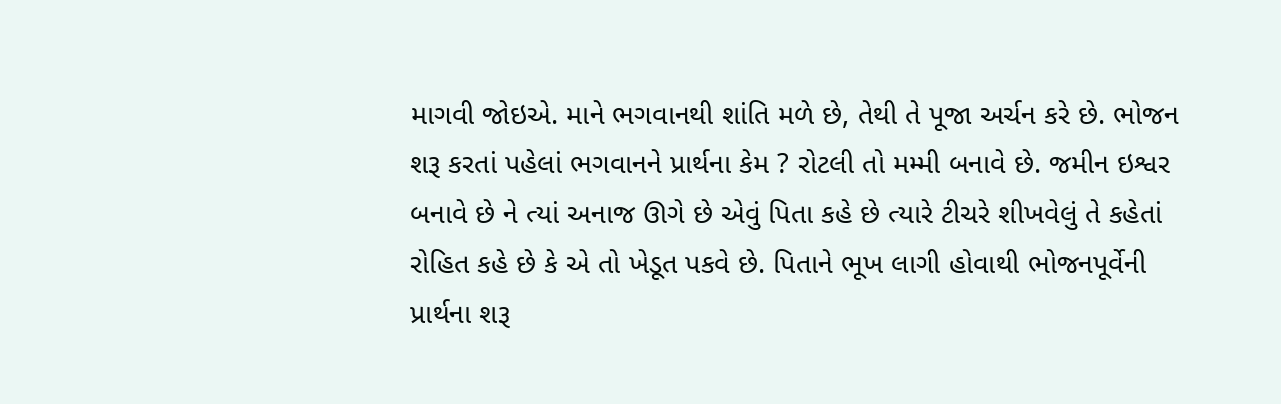માગવી જોઇએ. માને ભગવાનથી શાંતિ મળે છે, તેથી તે પૂજા અર્ચન કરે છે. ભોજન શરૂ કરતાં પહેલાં ભગવાનને પ્રાર્થના કેમ ? રોટલી તો મમ્મી બનાવે છે. જમીન ઇશ્વર બનાવે છે ને ત્યાં અનાજ ઊગે છે એવું પિતા કહે છે ત્યારે ટીચરે શીખવેલું તે કહેતાં રોહિત કહે છે કે એ તો ખેડૂત પકવે છે. પિતાને ભૂખ લાગી હોવાથી ભોજનપૂર્વેની પ્રાર્થના શરૂ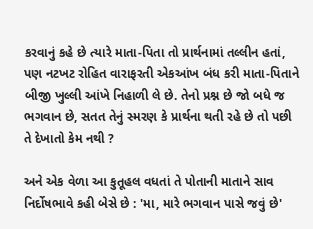કરવાનું કહે છે ત્યારે માતા-પિતા તો પ્રાર્થનામાં તલ્લીન હતાં, પણ નટખટ રોહિત વારાફરતી એકઆંખ બંધ કરી માતા-પિતાને બીજી ખુલ્લી આંખે નિહાળી લે છે. તેનો પ્રશ્ન છે જો બધે જ ભગવાન છે, સતત તેનું સ્મરણ કે પ્રાર્થના થતી રહે છે તો પછી તે દેખાતો કેમ નથી ?

અને એક વેળા આ કુતૂહલ વધતાં તે પોતાની માતાને સાવ નિર્દોષભાવે કહી બેસે છે : 'મા, મારે ભગવાન પાસે જવું છે'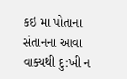કઇ મા પોતાના સંતાનના આવા વાક્યથી દુ:ખી ન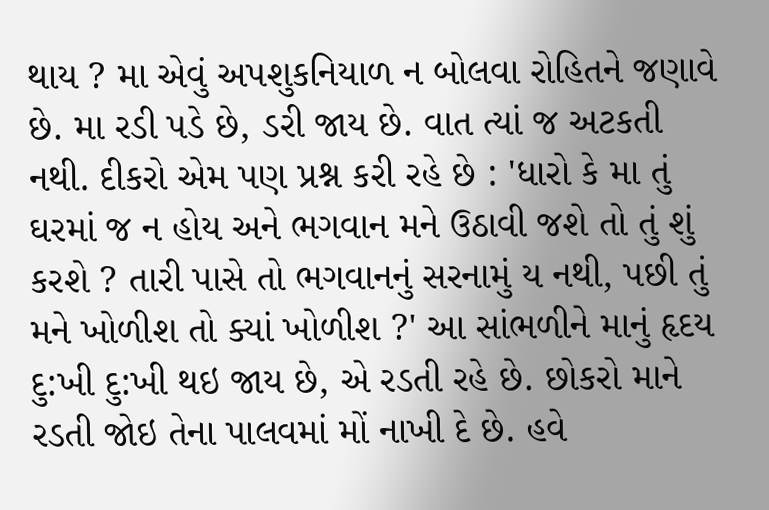થાય ? મા એવું અપશુકનિયાળ ન બોલવા રોહિતને જણાવે છે. મા રડી પડે છે, ડરી જાય છે. વાત ત્યાં જ અટકતી નથી. દીકરો એમ પણ પ્રશ્ન કરી રહે છે : 'ધારો કે મા તું ઘરમાં જ ન હોય અને ભગવાન મને ઉઠાવી જશે તો તું શું કરશે ? તારી પાસે તો ભગવાનનું સરનામું ય નથી, પછી તું મને ખોળીશ તો ક્યાં ખોળીશ ?' આ સાંભળીને માનું હૃદય દુ:ખી દુ:ખી થઇ જાય છે, એ રડતી રહે છે. છોકરો માને રડતી જોઇ તેના પાલવમાં મોં નાખી દે છે. હવે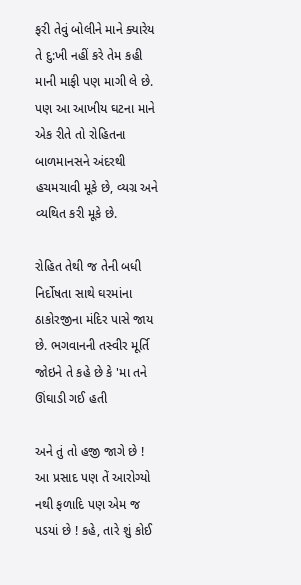ફરી તેવું બોલીને માને ક્યારેય તે દુ:ખી નહીં કરે તેમ કહી માની માફી પણ માગી લે છે. પણ આ આખીય ઘટના માને એક રીતે તો રોહિતના બાળમાનસને અંદરથી હચમચાવી મૂકે છે, વ્યગ્ર અને વ્યથિત કરી મૂકે છે.

રોહિત તેથી જ તેની બધી નિર્દોષતા સાથે ઘરમાંના ઠાકોરજીના મંદિર પાસે જાય છે. ભગવાનની તસ્વીર મૂર્તિ જોઇને તે કહે છે કે 'મા તને ઊંઘાડી ગઈ હતી

અને તું તો હજી જાગે છે ! આ પ્રસાદ પણ તેં આરોગ્યો નથી ફળાદિ પણ એમ જ પડયાં છે ! કહે, તારે શું કોઈ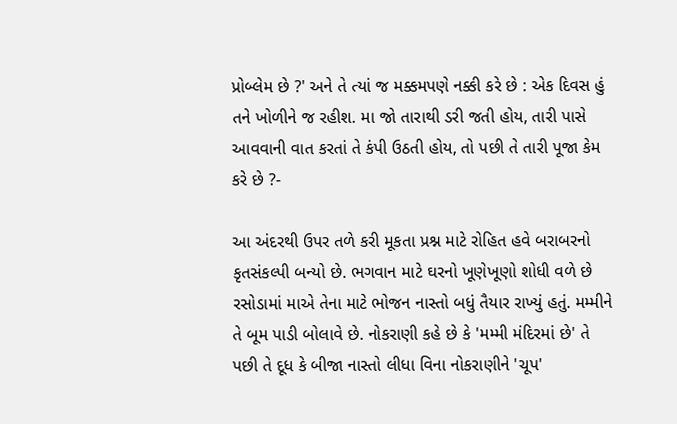પ્રોબ્લેમ છે ?' અને તે ત્યાં જ મક્કમપણે નક્કી કરે છે : એક દિવસ હું તને ખોળીને જ રહીશ. મા જો તારાથી ડરી જતી હોય, તારી પાસે આવવાની વાત કરતાં તે કંપી ઉઠતી હોય, તો પછી તે તારી પૂજા કેમ કરે છે ?-

આ અંદરથી ઉપર તળે કરી મૂકતા પ્રશ્ન માટે રોહિત હવે બરાબરનો કૃતસંકલ્પી બન્યો છે. ભગવાન માટે ઘરનો ખૂણેખૂણો શોધી વળે છે રસોડામાં માએ તેના માટે ભોજન નાસ્તો બધું તૈયાર રાખ્યું હતું. મમ્મીને તે બૂમ પાડી બોલાવે છે. નોકરાણી કહે છે કે 'મમ્મી મંદિરમાં છે' તે પછી તે દૂધ કે બીજા નાસ્તો લીધા વિના નોકરાણીને 'ચૂપ'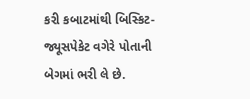કરી કબાટમાંથી બિસ્કિટ-જ્યૂસપેકેટ વગેરે પોતાની બેગમાં ભરી લે છે.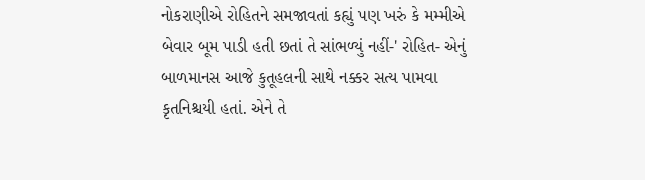નોકરાણીએ રોહિતને સમજાવતાં કહ્યું પણ ખરું કે મમ્મીએ બેવાર બૂમ પાડી હતી છતાં તે સાંભળ્યું નહીં-' રોહિત- એનું બાળમાનસ આજે કુતૂહલની સાથે નક્કર સત્ય પામવા કૃતનિશ્ચયી હતાં. એને તે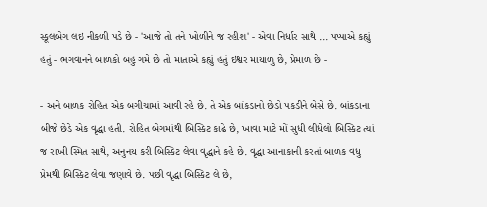સ્કૂલબેગ લઇ નીકળી પડે છે - 'આજે તો તને ખોળીને જ રહીશ' - એવા નિર્ધાર સાથે ... પપ્પાએ કહ્યું હતું - ભગવાનને બાળકો બહુ ગમે છે તો માતાએ કહ્યું હતું ઇશ્વર માયાળુ છે, પ્રેમાળ છે -

- અને બાળક રોહિત એક બગીચામાં આવી રહે છે. તે એક બાંકડાનો છેડો પકડીને બેસે છે. બાંકડાના બીજે છેડે એક વૃદ્ધા હતી. રોહિત બેગમાંથી બિસ્કિટ કાઢે છે, ખાવા માટે મોં સુધી લીધેલો બિસ્કિટ ત્યાં જ રાખી સ્મિત સાથે, અનુનય કરી બિસ્કિટ લેવા વૃદ્ધાને કહે છે. વૃદ્ધા આનાકાની કરતાં બાળક વધુ પ્રેમથી બિસ્કિટ લેવા જણાવે છે. પછી વૃદ્ધા બિસ્કિટ લે છે,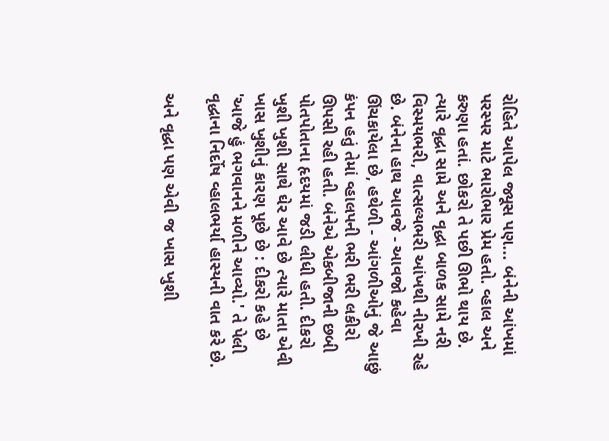રોહિતે આપેલ જ્યૂસ પણ... બંનેની આંખમાં પરસ્પર માટે ભારોભાર પ્રેમ હતો. વ્હાલ અને કરુણા હતાં. છોકરો તે પછી ઊભો થાય છે. ત્યારે વૃદ્ધા સામે અને વૃદ્ધા બાળક સામે નરી વિસ્મયભરી, વાત્સલ્યભરી આંખથી નીરખી રહે છે. બંનેના હાથ આવજે - આવજો કહેવા ઊંચકાયેલા છે, હથેળી - આંગળીઓનું જે આછું કંપન હતું તેમાં વ્હાલપની ભરી ભરી લકીરો ઊપસી રહી હતી. બંનેએ એકબીજાની છબી પોતપોતાના હૃદયમાં જડી લીધી હતી. દીકરો ખુશી ખુશી સાથે ઘેર આવે છે ત્યારે માતા એવી ખાસ ખુશીનું કારણ પૂછે છે : દીકરો કહે છે 'આજે હું ભગવાનને મળીને આવ્યો.' તે પેલી વૃદ્ધાના નિર્દોષ વ્હાલભર્યા હાસ્યની વાત કરે છે.

અને વૃદ્ધા પણ એવી જ ખાસ ખુશી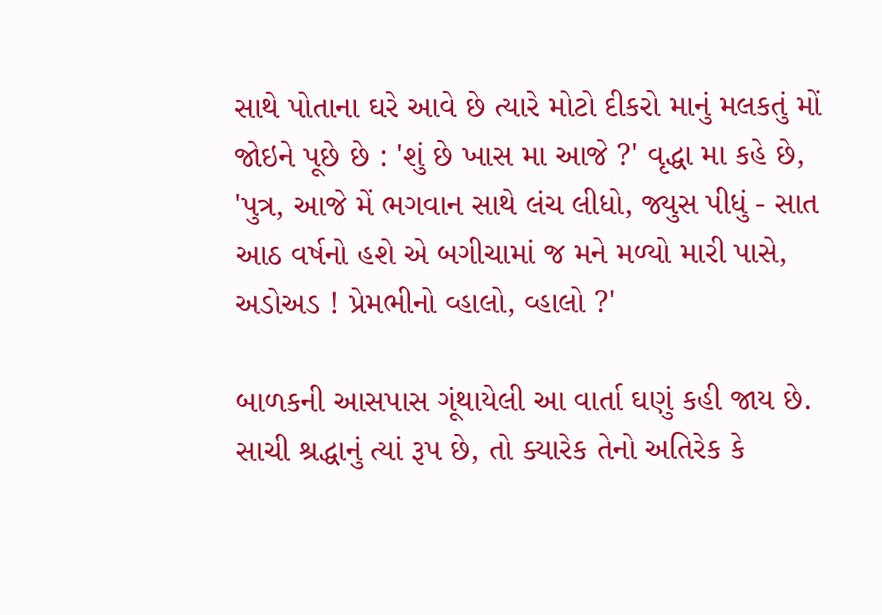સાથે પોતાના ઘરે આવે છે ત્યારે મોટો દીકરો માનું મલકતું મોં જોઇને પૂછે છે : 'શું છે ખાસ મા આજે ?' વૃદ્ધા મા કહે છે, 'પુત્ર, આજે મેં ભગવાન સાથે લંચ લીધો, જ્યુસ પીધું - સાત આઠ વર્ષનો હશે એ બગીચામાં જ મને મળ્યો મારી પાસે, અડોઅડ ! પ્રેમભીનો વ્હાલો, વ્હાલો ?'

બાળકની આસપાસ ગૂંથાયેલી આ વાર્તા ઘણું કહી જાય છે. સાચી શ્રદ્ધાનું ત્યાં રૂપ છે, તો ક્યારેક તેનો અતિરેક કે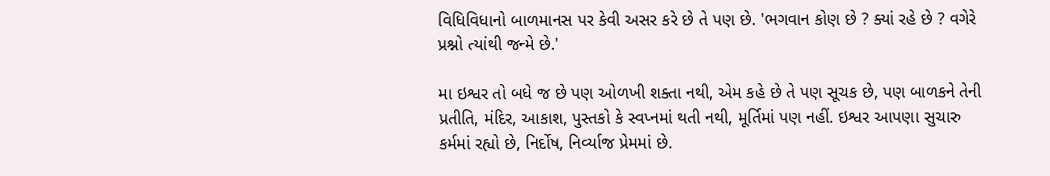વિધિવિધાનો બાળમાનસ પર કેવી અસર કરે છે તે પણ છે. 'ભગવાન કોણ છે ? ક્યાં રહે છે ? વગેરે પ્રશ્નો ત્યાંથી જન્મે છે.'

મા ઇશ્વર તો બધે જ છે પણ ઓળખી શક્તા નથી, એમ કહે છે તે પણ સૂચક છે, પણ બાળકને તેની પ્રતીતિ, મંદિર, આકાશ, પુસ્તકો કે સ્વપ્નમાં થતી નથી, મૂર્તિમાં પણ નહીં. ઇશ્વર આપણા સુચારુ કર્મમાં રહ્યો છે, નિર્દોષ, નિર્વ્યાજ પ્રેમમાં છે.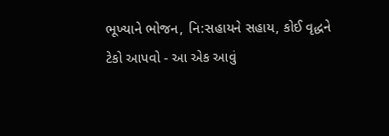ભૂખ્યાને ભોજન, નિ:સહાયને સહાય, કોઈ વૃદ્ધને ટેકો આપવો - આ એક આવું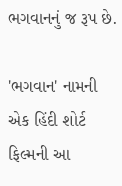ભગવાનનું જ રૂપ છે.

'ભગવાન' નામની એક હિંદી શોર્ટ ફિલ્મની આ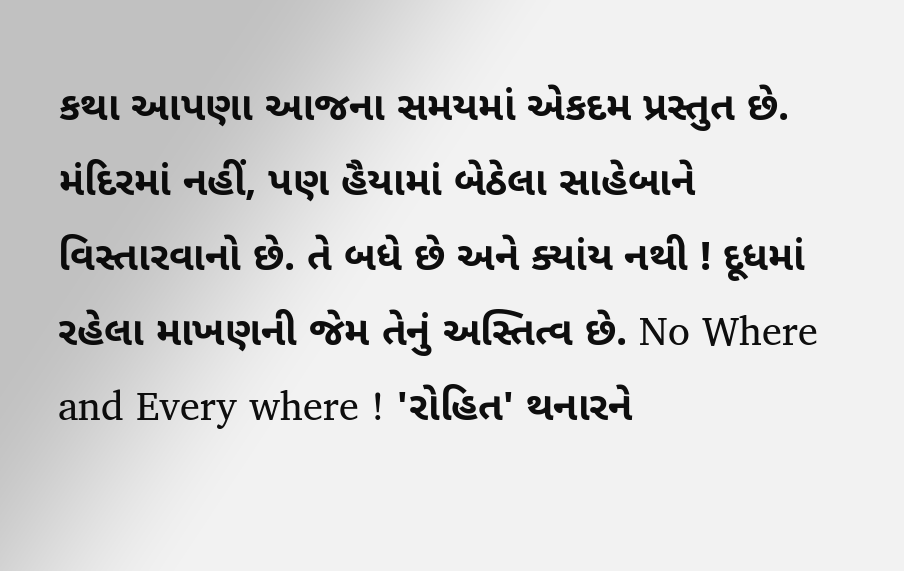કથા આપણા આજના સમયમાં એકદમ પ્રસ્તુત છે. મંદિરમાં નહીં, પણ હૈયામાં બેઠેલા સાહેબાને વિસ્તારવાનો છે. તે બધે છે અને ક્યાંય નથી ! દૂધમાં રહેલા માખણની જેમ તેનું અસ્તિત્વ છે. No Where and Every where ! 'રોહિત' થનારને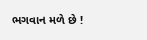ભગવાન મળે છે !